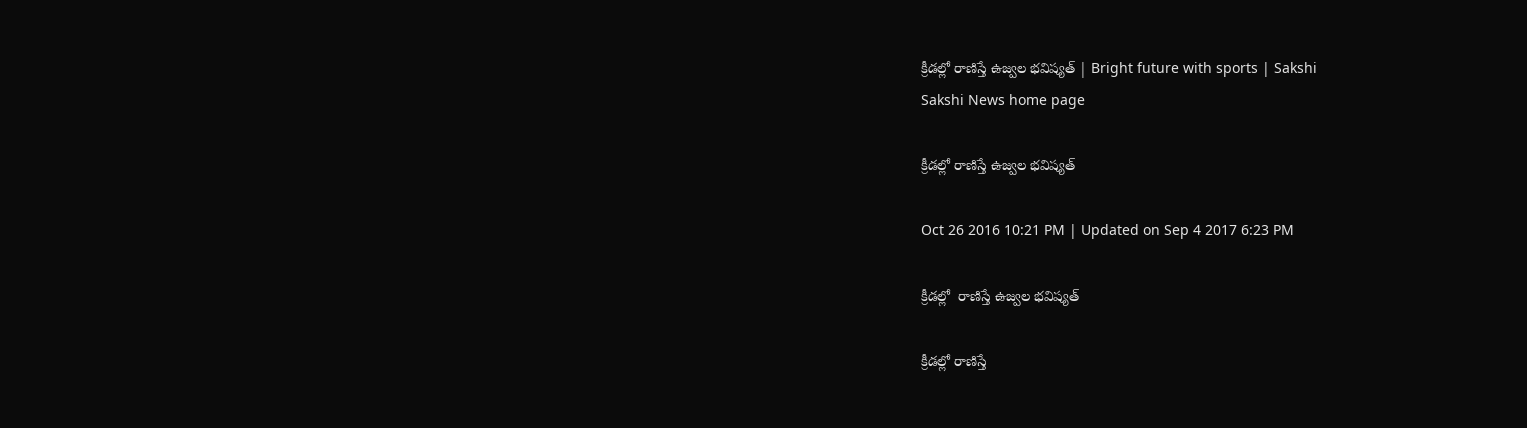క్రీడల్లో రాణిస్తే ఉజ్వల భవిష్యత్‌ | Bright future with sports | Sakshi
Sakshi News home page

క్రీడల్లో రాణిస్తే ఉజ్వల భవిష్యత్‌

Oct 26 2016 10:21 PM | Updated on Sep 4 2017 6:23 PM

క్రీడల్లో  రాణిస్తే ఉజ్వల భవిష్యత్‌

క్రీడల్లో రాణిస్తే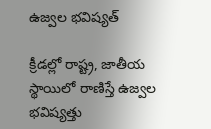ఉజ్వల భవిష్యత్‌

క్రీడల్లో రాష్ట్ర, జాతీయ స్థాయిలో రాణిస్తే ఉజ్వల భవిష్యత్తు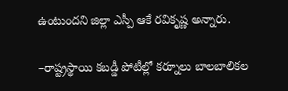ఉంటుందని జిల్లా ఎస్పీ ఆకే రవికృష్ణ అన్నారు.

–రాష్ట్రస్థాయి కబడ్డీ పోటీల్లో కర్నూలు బాలబాలికల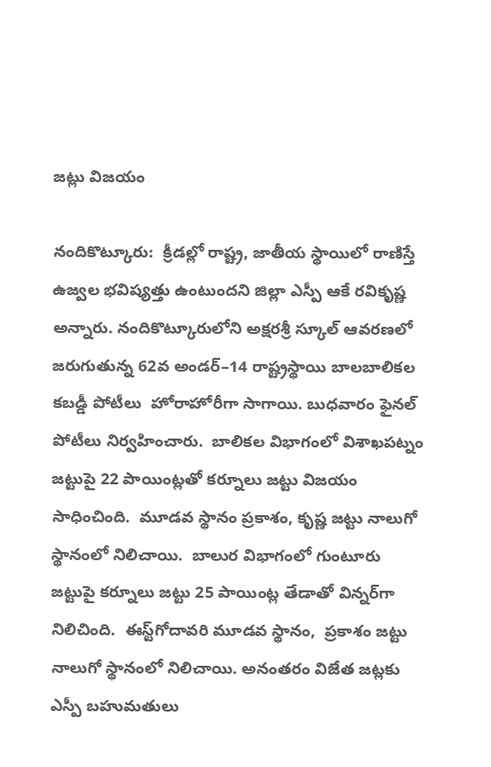జట్లు విజయం

నందికొట్కూరు:  క్రీడల్లో రాష్ట్ర, జాతీయ స్థాయిలో రాణిస్తే ఉజ్వల భవిష్యత్తు ఉంటుందని జిల్లా ఎస్పీ ఆకే రవికృష్ణ అన్నారు. నందికొట్కూరులోని అక్షరశ్రీ స్కూల్‌ ఆవరణలో జరుగుతున్న 62వ అండర్‌–14 రాష్ట్రస్థాయి బాలబాలికల కబడ్డీ పోటీలు  హోరాహోరీగా సాగాయి. బుధవారం ఫైనల్‌ పోటీలు నిర్వహించారు.  బాలికల విభాగంలో విశాఖపట్నం జట్టుపై 22 పాయింట్లతో కర్నూలు జట్టు విజయం సాధించింది.  మూడవ స్థానం ప్రకాశం, కృష్ణ జట్టు నాలుగో స్థానంలో నిలిచాయి.  బాలుర విభాగంలో గుంటూరు జట్టుపై కర్నూలు జట్టు 25 పాయింట్ల తేడాతో విన్నర్‌గా నిలిచింది.  ఈస్ట్‌గోదావరి మూడవ స్థానం,  ప్రకాశం జట్టు నాలుగో స్థానంలో నిలిచాయి. అనంతరం విజేత జట్లకు ఎస్పీ బహుమతులు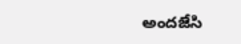అందజేసి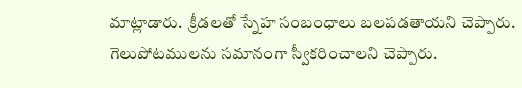మాట్లాడారు.  క్రీడలతో స్నేహ సంబంధాలు బలపడతాయని చెప్పారు.  గెలుపోటములను సమానంగా స్వీకరించాలని చెప్పారు.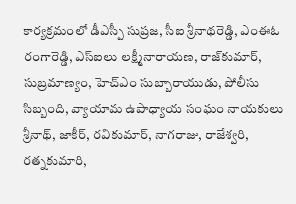కార్యక్రమంలో డీఎస్పీ సుప్రజ, సీఐ శ్రీనాథరెడ్డి, ఎంఈఓ రంగారెడ్డి, ఎస్‌ఐలు లక్ష్మీనారాయణ, రాజ్‌కుమార్, సుబ్రమాణ్యం, హెచ్‌ఎం సుబ్బారాయుడు, పోలీసు సిబ్బంది, వ్యాయామ ఉపాధ్యాయ సంఘం నాయకులు శ్రీనాథ్, జాకీర్, రవికుమార్, నాగరాజు, రాజేశ్వరి, రత్నకుమారి,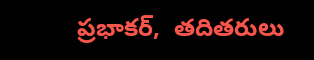ప్రభాకర్,  తదితరులు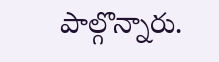పాల్గొన్నారు.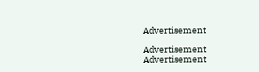Advertisement

Advertisement
Advertisement